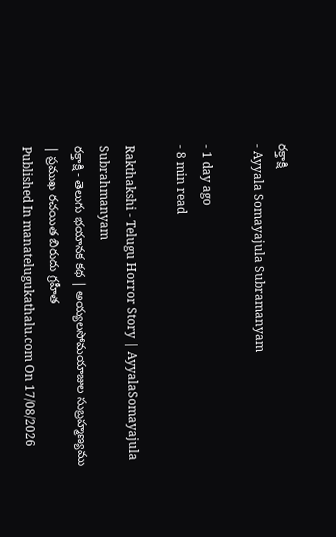రక్తాక్షి
- Ayyala Somayajula Subramanyam

- 1 day ago
- 8 min read

Rakthakshi - Telugu Horror Story | AyyalaSomayajula Subrahmanyam
రక్తాక్షి - తెలుగు భయానక కథ | అయ్యలసోమయాజుల సుబ్రహ్మణ్యము | ప్రముఖ రచయిత బిరుదు గ్రహీత
Published In manatelugukathalu.com On 17/08/2026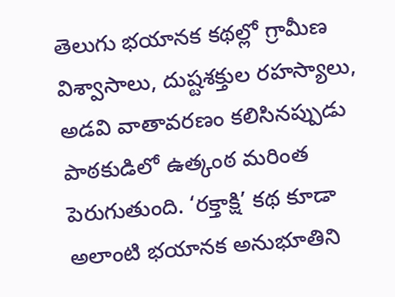తెలుగు భయానక కథల్లో గ్రామీణ విశ్వాసాలు, దుష్టశక్తుల రహస్యాలు, అడవి వాతావరణం కలిసినప్పుడు పాఠకుడిలో ఉత్కంఠ మరింత పెరుగుతుంది. ‘రక్తాక్షి’ కథ కూడా అలాంటి భయానక అనుభూతిని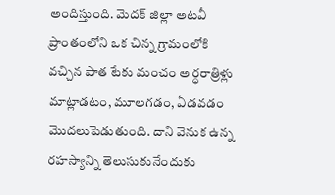అందిస్తుంది. మెదక్ జిల్లా అటవీ ప్రాంతంలోని ఒక చిన్న గ్రామంలోకి వచ్చిన పాత టేకు మంచం అర్ధరాత్రిళ్లు మాట్లాడటం, మూలగడం, ఏడవడం మొదలుపెడుతుంది. దాని వెనుక ఉన్న రహస్యాన్ని తెలుసుకునేందుకు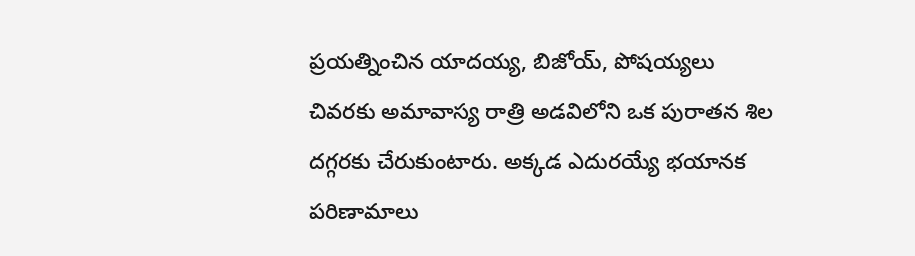ప్రయత్నించిన యాదయ్య, బిజోయ్, పోషయ్యలు చివరకు అమావాస్య రాత్రి అడవిలోని ఒక పురాతన శిల దగ్గరకు చేరుకుంటారు. అక్కడ ఎదురయ్యే భయానక పరిణామాలు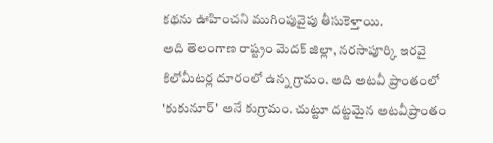కథను ఊహించని ముగింపువైపు తీసుకెళ్తాయి.
అది తెలంగాణ రాష్ట్రం మెదక్ జిల్లా, నరసాపూర్కి ఇరవై కిలోమీటర్ల దూరంలో ఉన్న గ్రామం. అది అటవీ ప్రాంతంలో 'కుకునూర్' అనే కుగ్రామం. చుట్టూ దట్టమైన అటవీప్రాంతం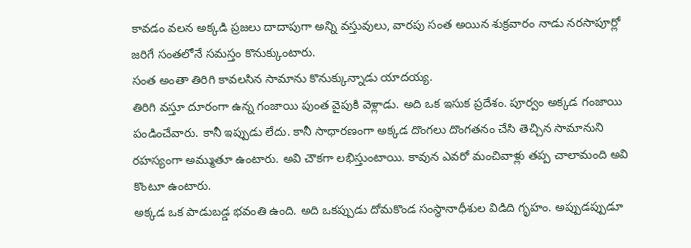కావడం వలన అక్కడి ప్రజలు దాదాపుగా అన్ని వస్తువులు, వారపు సంత అయిన శుక్రవారం నాడు నరసాపూర్లో జరిగే సంతలోనే సమస్తం కొనుక్కుంటారు.
సంత అంతా తిరిగి కావలసిన సామాను కొనుక్కున్నాడు యాదయ్య.
తిరిగి వస్తూ దూరంగా ఉన్న గంజాయి పుంత వైపుకి వెళ్లాడు. అది ఒక ఇసుక ప్రదేశం. పూర్వం అక్కడ గంజాయి పండించేవారు. కానీ ఇప్పుడు లేదు. కానీ సాధారణంగా అక్కడ దొంగలు దొంగతనం చేసి తెచ్చిన సామానుని రహస్యంగా అమ్ముతూ ఉంటారు. అవి చౌకగా లభిస్తుంటాయి. కావున ఎవరో మంచివాళ్లు తప్ప చాలామంది అవి కొంటూ ఉంటారు.
అక్కడ ఒక పాడుబడ్డ భవంతి ఉంది. అది ఒకప్పుడు దోమకొండ సంస్థానాధీశుల విడిది గృహం. అప్పుడప్పుడూ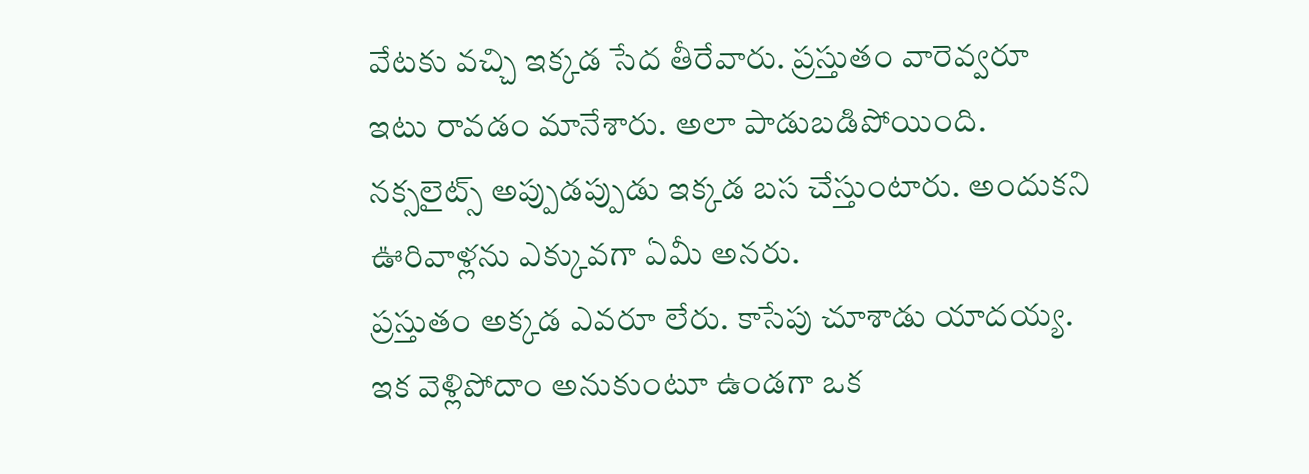వేటకు వచ్చి ఇక్కడ సేద తీరేవారు. ప్రస్తుతం వారెవ్వరూ ఇటు రావడం మానేశారు. అలా పాడుబడిపోయింది. నక్సలైట్స్ అప్పుడప్పుడు ఇక్కడ బస చేస్తుంటారు. అందుకని ఊరివాళ్లను ఎక్కువగా ఏమీ అనరు.
ప్రస్తుతం అక్కడ ఎవరూ లేరు. కాసేపు చూశాడు యాదయ్య. ఇక వెళ్లిపోదాం అనుకుంటూ ఉండగా ఒక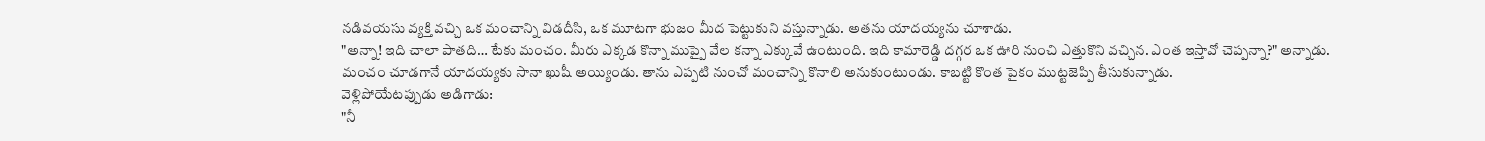నడివయసు వ్యక్తి వచ్చి ఒక మంచాన్ని విడదీసి, ఒక మూటగా భుజం మీద పెట్టుకుని వస్తున్నాడు. అతను యాదయ్యను చూశాడు.
"అన్నా! ఇది చాలా పాతది… టేకు మంచం. మీరు ఎక్కడ కొన్నా ముప్పై వేల కన్నా ఎక్కువే ఉంటుంది. ఇది కామారెడ్డి దగ్గర ఒక ఊరి నుంచి ఎత్తుకొని వచ్చిన. ఎంత ఇస్తావో చెప్పన్నా?" అన్నాడు.
మంచం చూడగానే యాదయ్యకు సానా ఖుషీ అయ్యిండు. తాను ఎప్పటి నుంచో మంచాన్ని కొనాలి అనుకుంటుండు. కాబట్టి కొంత పైకం ముట్టజెప్పి తీసుకున్నాడు.
వెళ్లిపోయేటప్పుడు అడిగాడు:
"నీ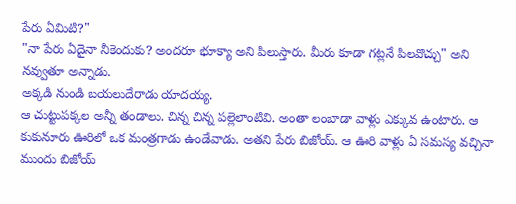పేరు ఏమిటి?"
"నా పేరు ఏదైనా నీకెందుకు? అందరూ భూక్యా అని పిలుస్తారు. మీరు కూడా గట్లనే పిలవొచ్చు" అని నవ్వుతూ అన్నాడు.
అక్కడి నుండి బయలుదేరాడు యాదయ్య.
ఆ చుట్టుపక్కల అన్నీ తండాలు. చిన్న చిన్న పల్లెలాంటివి. అంతా లంబాడా వాళ్లు ఎక్కువ ఉంటారు. ఆ కుకునూరు ఊరిలో ఒక మంత్రగాడు ఉండేవాడు. అతని పేరు బిజోయ్. ఆ ఊరి వాళ్లు ఏ సమస్య వచ్చినా ముందు బిజోయ్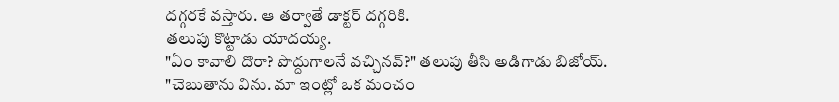దగ్గరకే వస్తారు. ఆ తర్వాతే డాక్టర్ దగ్గరికి.
తలుపు కొట్టాడు యాదయ్య.
"ఏం కావాలి దొరా? పొద్దుగాలనే వచ్చినవ్?" తలుపు తీసి అడిగాడు బిజోయ్.
"చెబుతాను విను. మా ఇంట్లో ఒక మంచం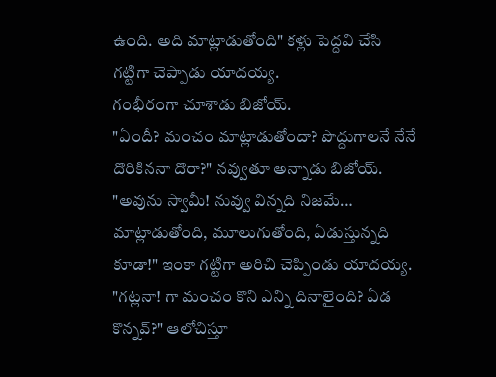ఉంది. అది మాట్లాడుతోంది" కళ్లు పెద్దవి చేసి గట్టిగా చెప్పాడు యాదయ్య.
గంభీరంగా చూశాడు బిజోయ్.
"ఏందీ? మంచం మాట్లాడుతోందా? పొద్దుగాలనే నేనే దొరికిననా దొరా?" నవ్వుతూ అన్నాడు బిజోయ్.
"అవును స్వామీ! నువ్వు విన్నది నిజమే… మాట్లాడుతోంది, మూలుగుతోంది, ఏడుస్తున్నది కూడా!" ఇంకా గట్టిగా అరిచి చెప్పిండు యాదయ్య.
"గట్లనా! గా మంచం కొని ఎన్ని దినాలైంది? ఏడ కొన్నవ్?" ఆలోచిస్తూ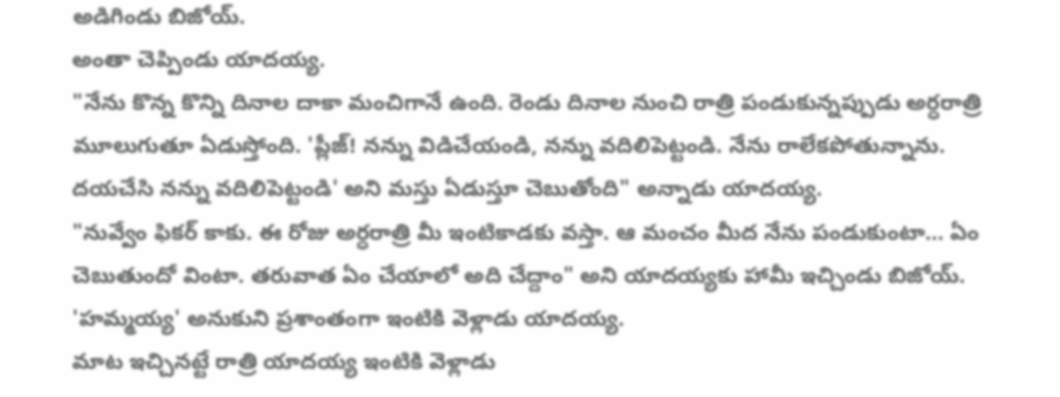అడిగిండు బిజోయ్.
అంతా చెప్పిండు యాదయ్య.
"నేను కొన్న కొన్ని దినాల దాకా మంచిగానే ఉంది. రెండు దినాల నుంచి రాత్రి పండుకున్నప్పుడు అర్ధరాత్రి మూలుగుతూ ఏడుస్తోంది. 'ప్లీజ్! నన్ను విడిచేయండి, నన్ను వదిలిపెట్టండి. నేను రాలేకపోతున్నాను. దయచేసి నన్ను వదిలిపెట్టండి' అని మస్తు ఏడుస్తూ చెబుతోంది" అన్నాడు యాదయ్య.
"నువ్వేం ఫికర్ కాకు. ఈ రోజు అర్ధరాత్రి మీ ఇంటికాడకు వస్తా. ఆ మంచం మీద నేను పండుకుంటా… ఏం చెబుతుందో వింటా. తరువాత ఏం చేయాలో అది చేద్దాం" అని యాదయ్యకు హామీ ఇచ్చిండు బిజోయ్.
'హమ్మయ్య' అనుకుని ప్రశాంతంగా ఇంటికి వెళ్లాడు యాదయ్య.
మాట ఇచ్చినట్టే రాత్రి యాదయ్య ఇంటికి వెళ్లాడు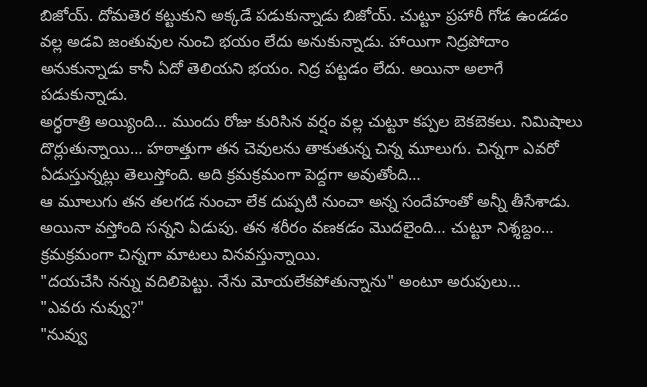బిజోయ్. దోమతెర కట్టుకుని అక్కడే పడుకున్నాడు బిజోయ్. చుట్టూ ప్రహారీ గోడ ఉండడం వల్ల అడవి జంతువుల నుంచి భయం లేదు అనుకున్నాడు. హాయిగా నిద్రపోదాం అనుకున్నాడు కానీ ఏదో తెలియని భయం. నిద్ర పట్టడం లేదు. అయినా అలాగే పడుకున్నాడు.
అర్ధరాత్రి అయ్యింది… ముందు రోజు కురిసిన వర్షం వల్ల చుట్టూ కప్పల బెకబెకలు. నిమిషాలు దొర్లుతున్నాయి… హఠాత్తుగా తన చెవులను తాకుతున్న చిన్న మూలుగు. చిన్నగా ఎవరో ఏడుస్తున్నట్లు తెలుస్తోంది. అది క్రమక్రమంగా పెద్దగా అవుతోంది…
ఆ మూలుగు తన తలగడ నుంచా లేక దుప్పటి నుంచా అన్న సందేహంతో అన్నీ తీసేశాడు. అయినా వస్తోంది సన్నని ఏడుపు. తన శరీరం వణకడం మొదలైంది… చుట్టూ నిశ్శబ్దం… క్రమక్రమంగా చిన్నగా మాటలు వినవస్తున్నాయి.
"దయచేసి నన్ను వదిలిపెట్టు. నేను మోయలేకపోతున్నాను" అంటూ అరుపులు…
"ఎవరు నువ్వు?"
"నువ్వు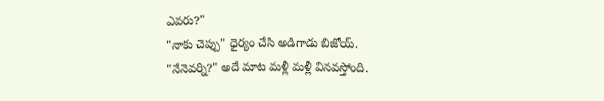ఎవరు?"
"నాకు చెప్పు" ధైర్యం చేసి అడిగాడు బిజోయ్.
"నేనెవర్ని?" అదే మాట మళ్లీ మళ్లీ వినవస్తోంది.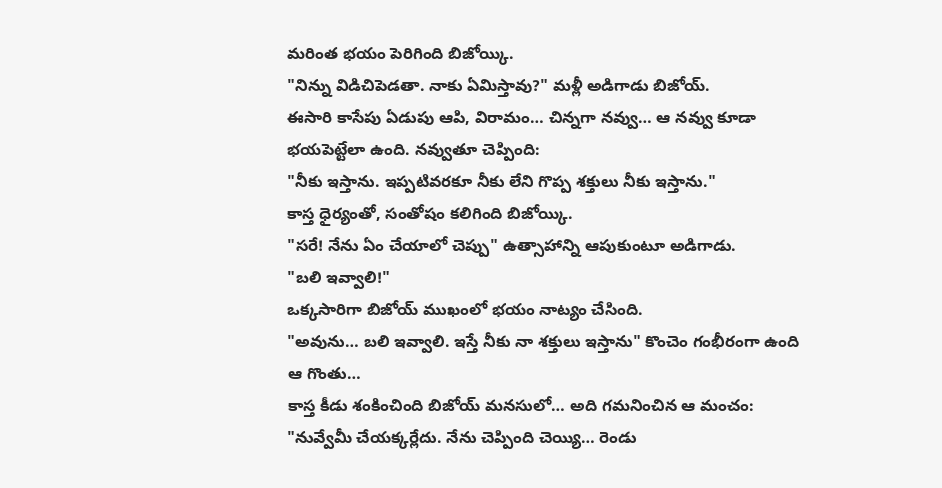మరింత భయం పెరిగింది బిజోయ్కి.
"నిన్ను విడిచిపెడతా. నాకు ఏమిస్తావు?" మళ్లీ అడిగాడు బిజోయ్.
ఈసారి కాసేపు ఏడుపు ఆపి, విరామం… చిన్నగా నవ్వు… ఆ నవ్వు కూడా భయపెట్టేలా ఉంది. నవ్వుతూ చెప్పింది:
"నీకు ఇస్తాను. ఇప్పటివరకూ నీకు లేని గొప్ప శక్తులు నీకు ఇస్తాను."
కాస్త ధైర్యంతో, సంతోషం కలిగింది బిజోయ్కి.
"సరే! నేను ఏం చేయాలో చెప్పు" ఉత్సాహాన్ని ఆపుకుంటూ అడిగాడు.
"బలి ఇవ్వాలి!"
ఒక్కసారిగా బిజోయ్ ముఖంలో భయం నాట్యం చేసింది.
"అవును… బలి ఇవ్వాలి. ఇస్తే నీకు నా శక్తులు ఇస్తాను" కొంచెం గంభీరంగా ఉంది ఆ గొంతు…
కాస్త కీడు శంకించింది బిజోయ్ మనసులో… అది గమనించిన ఆ మంచం:
"నువ్వేమీ చేయక్కర్లేదు. నేను చెప్పింది చెయ్యి… రెండు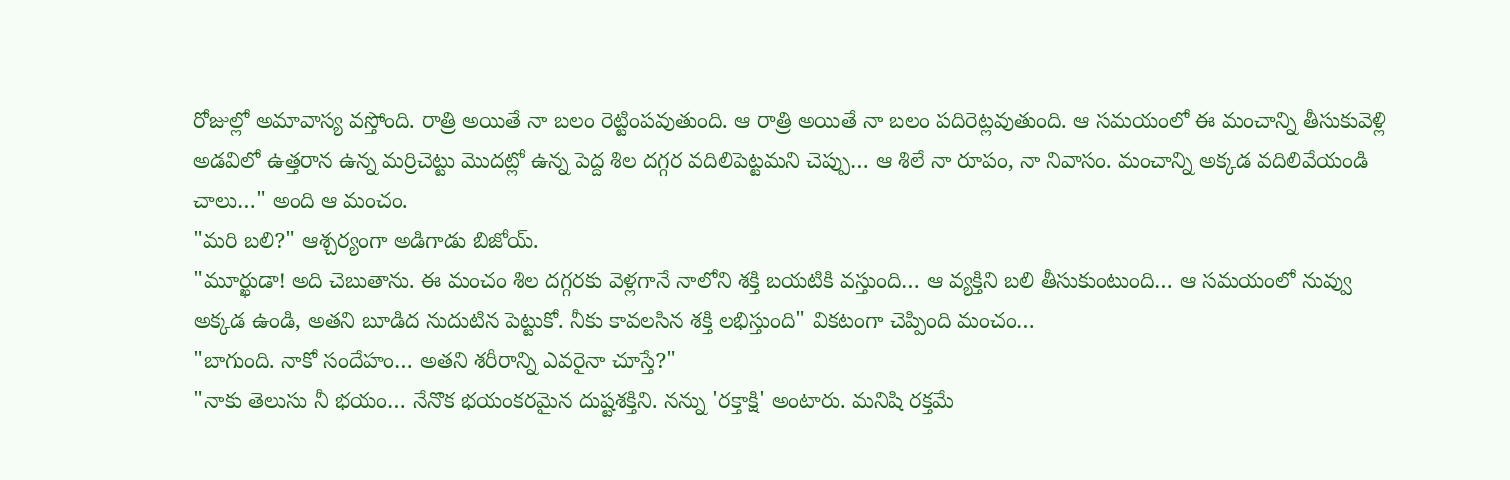రోజుల్లో అమావాస్య వస్తోంది. రాత్రి అయితే నా బలం రెట్టింపవుతుంది. ఆ రాత్రి అయితే నా బలం పదిరెట్లవుతుంది. ఆ సమయంలో ఈ మంచాన్ని తీసుకువెళ్లి అడవిలో ఉత్తరాన ఉన్న మర్రిచెట్టు మొదట్లో ఉన్న పెద్ద శిల దగ్గర వదిలిపెట్టమని చెప్పు… ఆ శిలే నా రూపం, నా నివాసం. మంచాన్ని అక్కడ వదిలివేయండి చాలు…" అంది ఆ మంచం.
"మరి బలి?" ఆశ్చర్యంగా అడిగాడు బిజోయ్.
"మూర్ఖుడా! అది చెబుతాను. ఈ మంచం శిల దగ్గరకు వెళ్లగానే నాలోని శక్తి బయటికి వస్తుంది… ఆ వ్యక్తిని బలి తీసుకుంటుంది… ఆ సమయంలో నువ్వు అక్కడ ఉండి, అతని బూడిద నుదుటిన పెట్టుకో. నీకు కావలసిన శక్తి లభిస్తుంది" వికటంగా చెప్పింది మంచం…
"బాగుంది. నాకో సందేహం… అతని శరీరాన్ని ఎవరైనా చూస్తే?"
"నాకు తెలుసు నీ భయం… నేనొక భయంకరమైన దుష్టశక్తిని. నన్ను 'రక్తాక్షి' అంటారు. మనిషి రక్తమే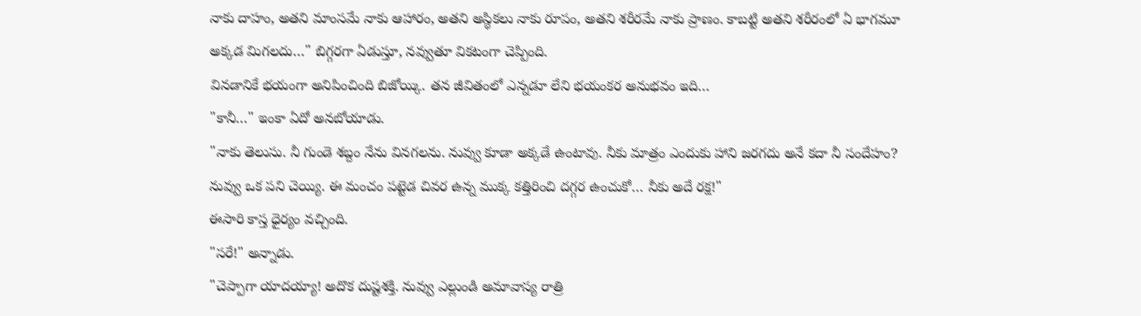నాకు దాహం, అతని మాంసమే నాకు ఆహారం, అతని అస్థికలు నాకు రూపం, అతని శరీరమే నాకు ప్రాణం. కాబట్టి అతని శరీరంలో ఏ భాగమూ అక్కడ మిగలదు…" బిగ్గరగా ఏడుస్తూ, నవ్వుతూ వికటంగా చెప్పింది.
వినడానికే భయంగా అనిపించింది బిజోయ్కి. తన జీవితంలో ఎన్నడూ లేని భయంకర అనుభవం ఇది…
"కానీ…" ఇంకా ఏదో అనబోయాడు.
"నాకు తెలుసు. నీ గుండె శబ్దం నేను వినగలను. నువ్వు కూడా అక్కడే ఉంటావు. నీకు మాత్రం ఎందుకు హాని జరగదు అనే కదా నీ సందేహం? నువ్వు ఒక పని చెయ్యి. ఈ మంచం పట్టెడ చివర ఉన్న ముక్క కత్తిరించి దగ్గర ఉంచుకో… నీకు అదే రక్ష!"
ఈసారి కాస్త ధైర్యం వచ్చింది.
"సరే!" అన్నాడు.
"చెప్పాగా యాదయ్యా! అదొక దుష్టశక్తి. నువ్వు ఎల్లుండి అమావాస్య రాత్రి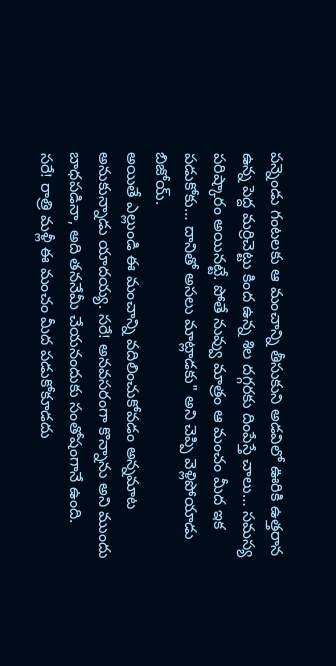పన్నెండు గంటలకు ఆ మంచాన్ని తీసుకుని అడవిలో ఊరికి ఉత్తరాన ఉన్న పెద్ద మర్రిచెట్టు కింద ఉన్న శిల దగ్గరకు దింపేస్తే చాలు… సమస్య పరిష్కారం అయినట్టే. పోతే నువ్వు మాత్రం ఆ మంచం మీద ఇక పడుకోకు… దానితో అసలు మాట్లాడకు" అని చెప్పి వెళ్లిపోయాడు బిజోయ్.
అయితే ఎల్లుండి ఈ మంచాన్ని వదిలించుకోవడం అన్నమాట అనుకున్నాడు యాదయ్య. సరే! అనవసరంగా కొన్నాను అని ముందు బాధపడినా, అది తననేమీ చేయనందుకు సంతోషంగానే ఉంది.
సరే! రాత్రి మళ్లీ ఈ మంచం మీద పడుకోకూడదు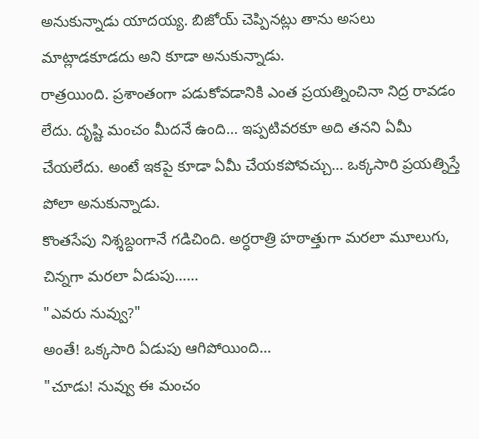అనుకున్నాడు యాదయ్య. బిజోయ్ చెప్పినట్లు తాను అసలు మాట్లాడకూడదు అని కూడా అనుకున్నాడు.
రాత్రయింది. ప్రశాంతంగా పడుకోవడానికి ఎంత ప్రయత్నించినా నిద్ర రావడం లేదు. దృష్టి మంచం మీదనే ఉంది… ఇప్పటివరకూ అది తనని ఏమీ చేయలేదు. అంటే ఇకపై కూడా ఏమీ చేయకపోవచ్చు… ఒక్కసారి ప్రయత్నిస్తే పోలా అనుకున్నాడు.
కొంతసేపు నిశ్శబ్దంగానే గడిచింది. అర్ధరాత్రి హఠాత్తుగా మరలా మూలుగు, చిన్నగా మరలా ఏడుపు……
"ఎవరు నువ్వు?"
అంతే! ఒక్కసారి ఏడుపు ఆగిపోయింది…
"చూడు! నువ్వు ఈ మంచం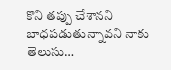కొని తప్పు చేశానని బాధపడుతున్నావని నాకు తెలుసు…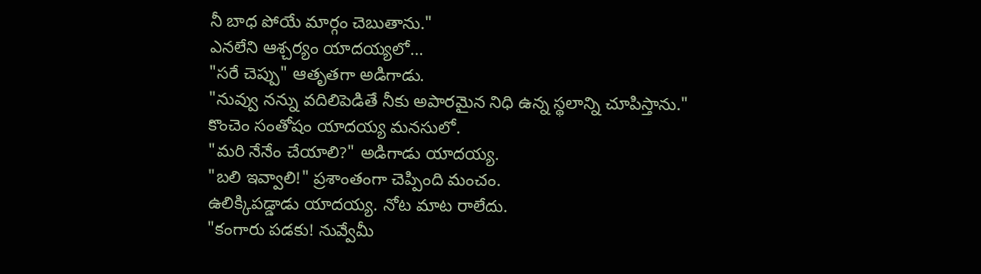నీ బాధ పోయే మార్గం చెబుతాను."
ఎనలేని ఆశ్చర్యం యాదయ్యలో…
"సరే చెప్పు" ఆతృతగా అడిగాడు.
"నువ్వు నన్ను వదిలిపెడితే నీకు అపారమైన నిధి ఉన్న స్థలాన్ని చూపిస్తాను."
కొంచెం సంతోషం యాదయ్య మనసులో.
"మరి నేనేం చేయాలి?" అడిగాడు యాదయ్య.
"బలి ఇవ్వాలి!" ప్రశాంతంగా చెప్పింది మంచం.
ఉలిక్కిపడ్డాడు యాదయ్య. నోట మాట రాలేదు.
"కంగారు పడకు! నువ్వేమీ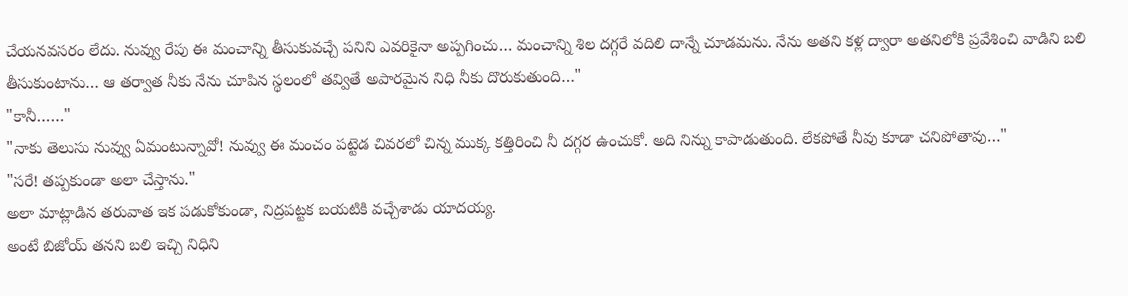చేయనవసరం లేదు. నువ్వు రేపు ఈ మంచాన్ని తీసుకువచ్చే పనిని ఎవరికైనా అప్పగించు… మంచాన్ని శిల దగ్గరే వదిలి దాన్నే చూడమను. నేను అతని కళ్ల ద్వారా అతనిలోకి ప్రవేశించి వాడిని బలి తీసుకుంటాను… ఆ తర్వాత నీకు నేను చూపిన స్థలంలో తవ్వితే అపారమైన నిధి నీకు దొరుకుతుంది…"
"కానీ……"
"నాకు తెలుసు నువ్వు ఏమంటున్నావో! నువ్వు ఈ మంచం పట్టెడ చివరలో చిన్న ముక్క కత్తిరించి నీ దగ్గర ఉంచుకో. అది నిన్ను కాపాడుతుంది. లేకపోతే నీవు కూడా చనిపోతావు…"
"సరే! తప్పకుండా అలా చేస్తాను."
అలా మాట్లాడిన తరువాత ఇక పడుకోకుండా, నిద్రపట్టక బయటికి వచ్చేశాడు యాదయ్య.
అంటే బిజోయ్ తనని బలి ఇచ్చి నిధిని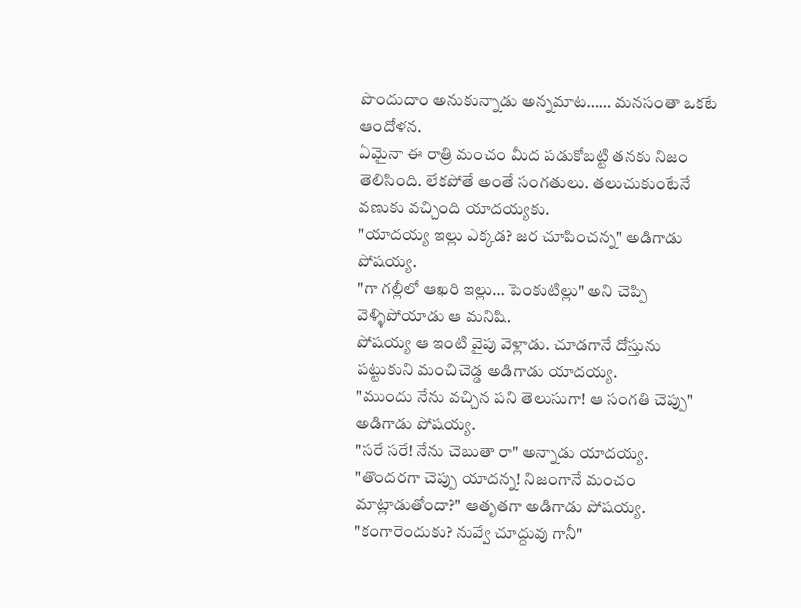పొందుదాం అనుకున్నాడు అన్నమాట…… మనసంతా ఒకటే ఆందోళన.
ఏమైనా ఈ రాత్రి మంచం మీద పడుకోబట్టి తనకు నిజం తెలిసింది. లేకపోతే అంతే సంగతులు. తలుచుకుంటేనే వణుకు వచ్చింది యాదయ్యకు.
"యాదయ్య ఇల్లు ఎక్కడ? జర చూపించన్న" అడిగాడు పోషయ్య.
"గా గల్లీలో ఆఖరి ఇల్లు… పెంకుటిల్లు" అని చెప్పి వెళ్ళిపోయాడు ఆ మనిషి.
పోషయ్య ఆ ఇంటి వైపు వెళ్లాడు. చూడగానే దోస్తును పట్టుకుని మంచిచెడ్డ అడిగాడు యాదయ్య.
"ముందు నేను వచ్చిన పని తెలుసుగా! ఆ సంగతి చెప్పు" అడిగాడు పోషయ్య.
"సరే సరే! నేను చెబుతా రా" అన్నాడు యాదయ్య.
"తొందరగా చెప్పు యాదన్న! నిజంగానే మంచం మాట్లాడుతోందా?" ఆతృతగా అడిగాడు పోషయ్య.
"కంగారెందుకు? నువ్వే చూద్దువు గానీ"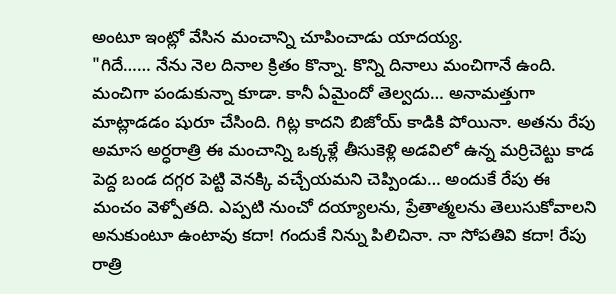అంటూ ఇంట్లో వేసిన మంచాన్ని చూపించాడు యాదయ్య.
"గిదే…… నేను నెల దినాల క్రితం కొన్నా. కొన్ని దినాలు మంచిగానే ఉంది. మంచిగా పండుకున్నా కూడా. కానీ ఏమైందో తెల్వదు… అనామత్తుగా మాట్లాడడం షురూ చేసింది. గిట్ల కాదని బిజోయ్ కాడికి పోయినా. అతను రేపు అమాస అర్ధరాత్రి ఈ మంచాన్ని ఒక్కళ్లే తీసుకెళ్లి అడవిలో ఉన్న మర్రిచెట్టు కాడ పెద్ద బండ దగ్గర పెట్టి వెనక్కి వచ్చేయమని చెప్పిండు… అందుకే రేపు ఈ మంచం వెళ్పోతది. ఎప్పటి నుంచో దయ్యాలను, ప్రేతాత్మలను తెలుసుకోవాలని అనుకుంటూ ఉంటావు కదా! గందుకే నిన్ను పిలిచినా. నా సోపతివి కదా! రేపు రాత్రి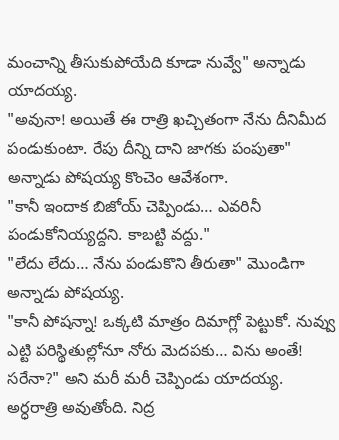మంచాన్ని తీసుకుపోయేది కూడా నువ్వే" అన్నాడు యాదయ్య.
"అవునా! అయితే ఈ రాత్రి ఖచ్చితంగా నేను దీనిమీద పండుకుంటా. రేపు దీన్ని దాని జాగకు పంపుతా" అన్నాడు పోషయ్య కొంచెం ఆవేశంగా.
"కానీ ఇందాక బిజోయ్ చెప్పిండు… ఎవరినీ పండుకోనియ్యద్దని. కాబట్టి వద్దు."
"లేదు లేదు… నేను పండుకొని తీరుతా" మొండిగా అన్నాడు పోషయ్య.
"కానీ పోషన్నా! ఒక్కటి మాత్రం దిమాగ్లో పెట్టుకో. నువ్వు ఎట్టి పరిస్థితుల్లోనూ నోరు మెదపకు… విను అంతే! సరేనా?" అని మరీ మరీ చెప్పిండు యాదయ్య.
అర్ధరాత్రి అవుతోంది. నిద్ర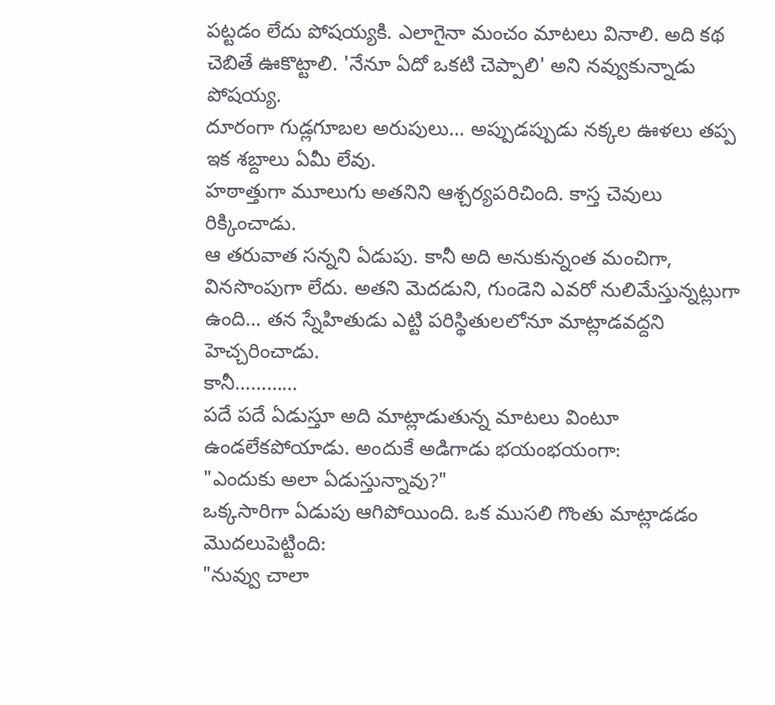పట్టడం లేదు పోషయ్యకి. ఎలాగైనా మంచం మాటలు వినాలి. అది కథ చెబితే ఊకొట్టాలి. 'నేనూ ఏదో ఒకటి చెప్పాలి' అని నవ్వుకున్నాడు పోషయ్య.
దూరంగా గుడ్లగూబల అరుపులు… అప్పుడప్పుడు నక్కల ఊళలు తప్ప ఇక శబ్దాలు ఏమీ లేవు.
హఠాత్తుగా మూలుగు అతనిని ఆశ్చర్యపరిచింది. కాస్త చెవులు రిక్కించాడు.
ఆ తరువాత సన్నని ఏడుపు. కానీ అది అనుకున్నంత మంచిగా, వినసొంపుగా లేదు. అతని మెదడుని, గుండెని ఎవరో నులిమేస్తున్నట్లుగా ఉంది… తన స్నేహితుడు ఎట్టి పరిస్థితులలోనూ మాట్లాడవద్దని హెచ్చరించాడు.
కానీ…………
పదే పదే ఏడుస్తూ అది మాట్లాడుతున్న మాటలు వింటూ ఉండలేకపోయాడు. అందుకే అడిగాడు భయంభయంగా:
"ఎందుకు అలా ఏడుస్తున్నావు?"
ఒక్కసారిగా ఏడుపు ఆగిపోయింది. ఒక ముసలి గొంతు మాట్లాడడం మొదలుపెట్టింది:
"నువ్వు చాలా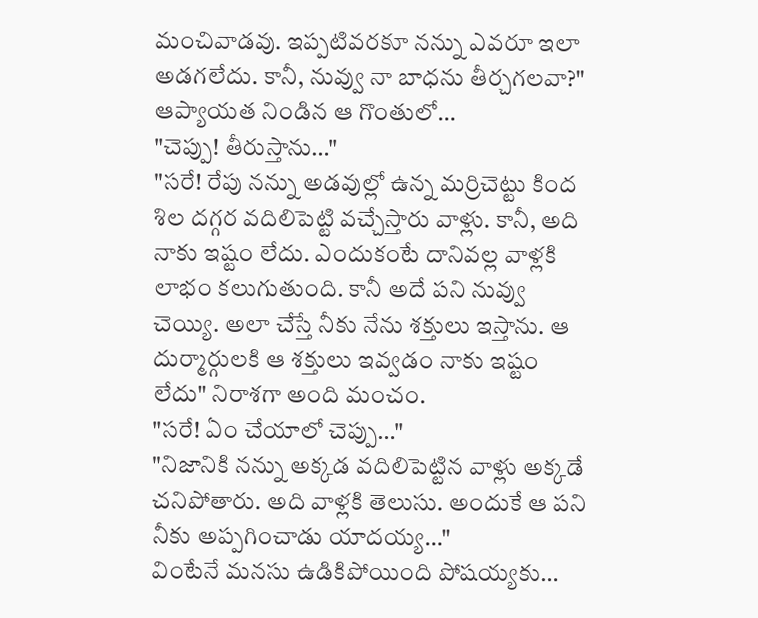మంచివాడవు. ఇప్పటివరకూ నన్ను ఎవరూ ఇలా అడగలేదు. కానీ, నువ్వు నా బాధను తీర్చగలవా?" ఆప్యాయత నిండిన ఆ గొంతులో…
"చెప్పు! తీరుస్తాను…"
"సరే! రేపు నన్ను అడవుల్లో ఉన్న మర్రిచెట్టు కింద శిల దగ్గర వదిలిపెట్టి వచ్చేస్తారు వాళ్లు. కానీ, అది నాకు ఇష్టం లేదు. ఎందుకంటే దానివల్ల వాళ్లకి లాభం కలుగుతుంది. కానీ అదే పని నువ్వు చెయ్యి. అలా చేస్తే నీకు నేను శక్తులు ఇస్తాను. ఆ దుర్మార్గులకి ఆ శక్తులు ఇవ్వడం నాకు ఇష్టం లేదు" నిరాశగా అంది మంచం.
"సరే! ఏం చేయాలో చెప్పు…"
"నిజానికి నన్ను అక్కడ వదిలిపెట్టిన వాళ్లు అక్కడే చనిపోతారు. అది వాళ్లకి తెలుసు. అందుకే ఆ పని నీకు అప్పగించాడు యాదయ్య…"
వింటేనే మనసు ఉడికిపోయింది పోషయ్యకు…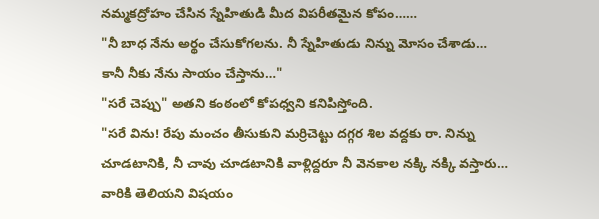నమ్మకద్రోహం చేసిన స్నేహితుడి మీద విపరీతమైన కోపం……
"నీ బాధ నేను అర్థం చేసుకోగలను. నీ స్నేహితుడు నిన్ను మోసం చేశాడు… కానీ నీకు నేను సాయం చేస్తాను…"
"సరే చెప్పు" అతని కంఠంలో కోపధ్వని కనిపిస్తోంది.
"సరే విను! రేపు మంచం తీసుకుని మర్రిచెట్టు దగ్గర శిల వద్దకు రా. నిన్ను చూడటానికి, నీ చావు చూడటానికి వాళ్లిద్దరూ నీ వెనకాల నక్కి నక్కి వస్తారు… వారికి తెలియని విషయం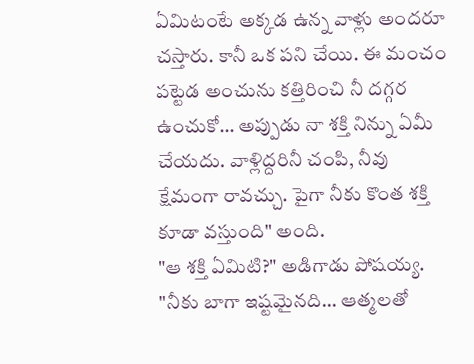ఏమిటంటే అక్కడ ఉన్న వాళ్లు అందరూ చస్తారు. కానీ ఒక పని చేయి. ఈ మంచం పట్టెడ అంచును కత్తిరించి నీ దగ్గర ఉంచుకో… అప్పుడు నా శక్తి నిన్ను ఏమీ చేయదు. వాళ్లిద్దరినీ చంపి, నీవు క్షేమంగా రావచ్చు. పైగా నీకు కొంత శక్తి కూడా వస్తుంది" అంది.
"ఆ శక్తి ఏమిటి?" అడిగాడు పోషయ్య.
"నీకు బాగా ఇష్టమైనది… ఆత్మలతో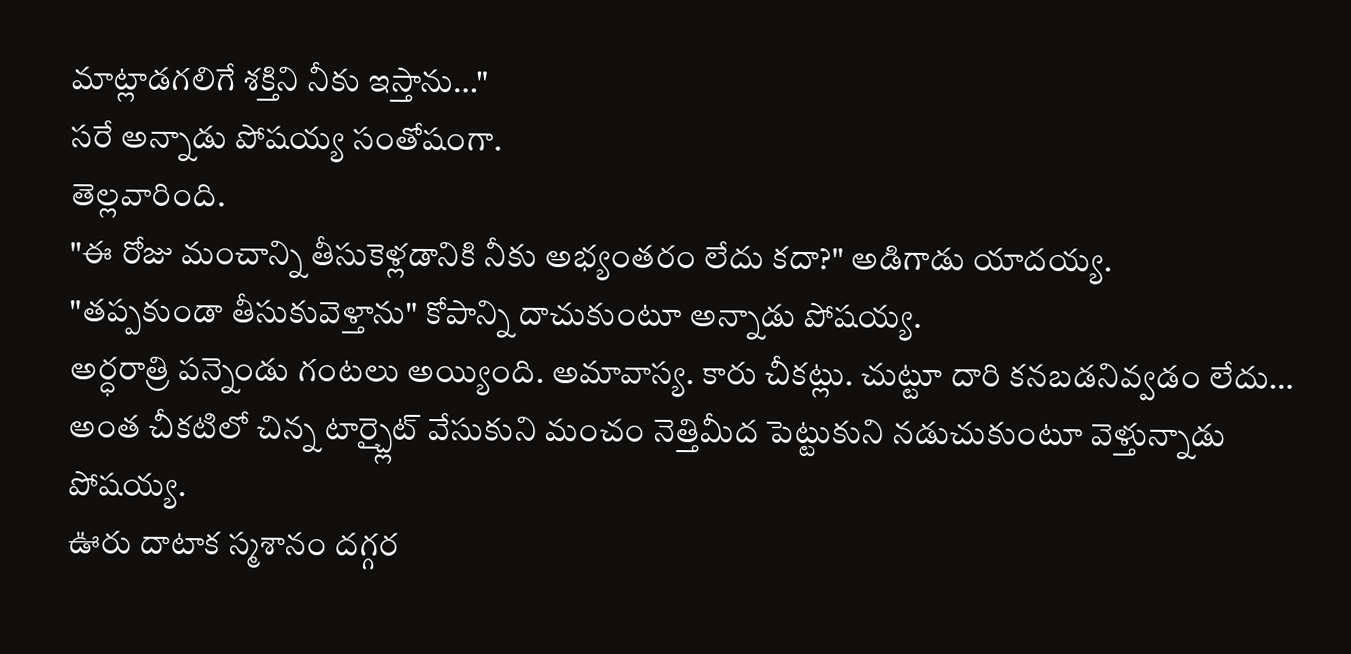మాట్లాడగలిగే శక్తిని నీకు ఇస్తాను…"
సరే అన్నాడు పోషయ్య సంతోషంగా.
తెల్లవారింది.
"ఈ రోజు మంచాన్ని తీసుకెళ్లడానికి నీకు అభ్యంతరం లేదు కదా?" అడిగాడు యాదయ్య.
"తప్పకుండా తీసుకువెళ్తాను" కోపాన్ని దాచుకుంటూ అన్నాడు పోషయ్య.
అర్ధరాత్రి పన్నెండు గంటలు అయ్యింది. అమావాస్య. కారు చీకట్లు. చుట్టూ దారి కనబడనివ్వడం లేదు… అంత చీకటిలో చిన్న టార్చ్లైట్ వేసుకుని మంచం నెత్తిమీద పెట్టుకుని నడుచుకుంటూ వెళ్తున్నాడు పోషయ్య.
ఊరు దాటాక స్మశానం దగ్గర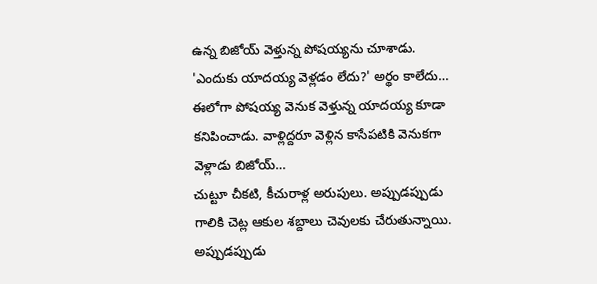ఉన్న బిజోయ్ వెళ్తున్న పోషయ్యను చూశాడు.
'ఎందుకు యాదయ్య వెళ్లడం లేదు?' అర్థం కాలేదు…
ఈలోగా పోషయ్య వెనుక వెళ్తున్న యాదయ్య కూడా కనిపించాడు. వాళ్లిద్దరూ వెళ్లిన కాసేపటికి వెనుకగా వెళ్లాడు బిజోయ్…
చుట్టూ చీకటి, కీచురాళ్ల అరుపులు. అప్పుడప్పుడు గాలికి చెట్ల ఆకుల శబ్దాలు చెవులకు చేరుతున్నాయి. అప్పుడప్పుడు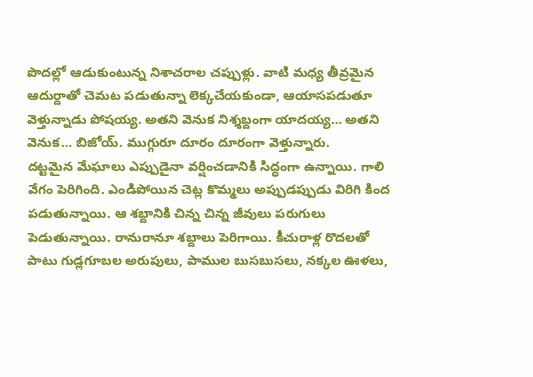పొదల్లో ఆడుకుంటున్న నిశాచరాల చప్పుళ్లు. వాటి మధ్య తీవ్రమైన ఆదుర్దాతో చెమట పడుతున్నా లెక్కచేయకుండా, ఆయాసపడుతూ వెళ్తున్నాడు పోషయ్య. అతని వెనుక నిశ్శబ్దంగా యాదయ్య… అతని వెనుక… బిజోయ్. ముగ్గురూ దూరం దూరంగా వెళ్తున్నారు.
దట్టమైన మేఘాలు ఎప్పుడైనా వర్షించడానికి సిద్ధంగా ఉన్నాయి. గాలి వేగం పెరిగింది. ఎండిపోయిన చెట్ల కొమ్మలు అప్పుడప్పుడు విరిగి కింద పడుతున్నాయి. ఆ శబ్దానికి చిన్న చిన్న జీవులు పరుగులు పెడుతున్నాయి. రానురానూ శబ్దాలు పెరిగాయి. కీచురాళ్ల రొదలతో పాటు గుడ్లగూబల అరుపులు, పాముల బుసబుసలు, నక్కల ఊళలు,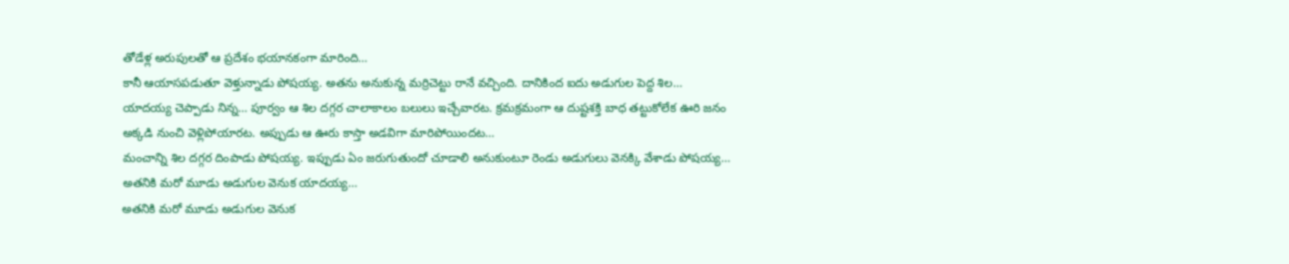తోడేళ్ల అరుపులతో ఆ ప్రదేశం భయానకంగా మారింది…
కానీ ఆయాసపడుతూ వెళ్తున్నాడు పోషయ్య. అతను అనుకున్న మర్రిచెట్టు రానే వచ్చింది. దానికింద ఐదు అడుగుల పెద్ద శిల…
యాదయ్య చెప్పాడు నిన్న… పూర్వం ఆ శిల దగ్గర చాలాకాలం బలులు ఇచ్చేవారట. క్రమక్రమంగా ఆ దుష్టశక్తి బాధ తట్టుకోలేక ఊరి జనం అక్కడి నుంచి వెళ్లిపోయారట. అప్పుడు ఆ ఊరు కాస్తా అడవిగా మారిపోయిందట…
మంచాన్ని శిల దగ్గర దింపాడు పోషయ్య. ఇప్పుడు ఏం జరుగుతుందో చూడాలి అనుకుంటూ రెండు అడుగులు వెనక్కి వేశాడు పోషయ్య…
అతనికి మరో మూడు అడుగుల వెనుక యాదయ్య…
అతనికి మరో మూడు అడుగుల వెనుక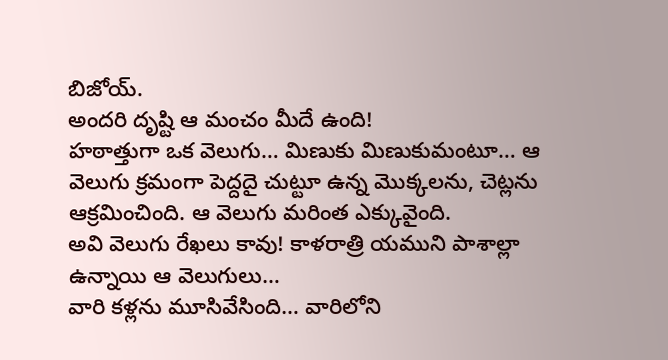బిజోయ్.
అందరి దృష్టి ఆ మంచం మీదే ఉంది!
హఠాత్తుగా ఒక వెలుగు… మిణుకు మిణుకుమంటూ… ఆ వెలుగు క్రమంగా పెద్దదై చుట్టూ ఉన్న మొక్కలను, చెట్లను ఆక్రమించింది. ఆ వెలుగు మరింత ఎక్కువైంది.
అవి వెలుగు రేఖలు కావు! కాళరాత్రి యముని పాశాల్లా ఉన్నాయి ఆ వెలుగులు…
వారి కళ్లను మూసివేసింది… వారిలోని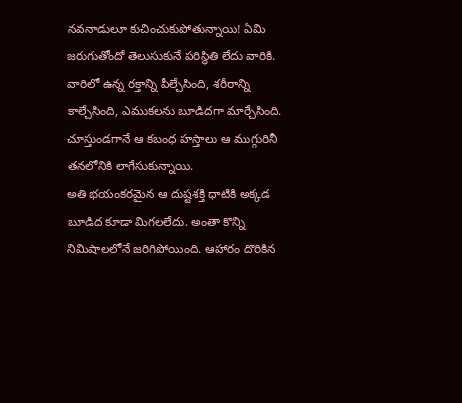నవనాడులూ కుచించుకుపోతున్నాయి! ఏమి జరుగుతోందో తెలుసుకునే పరిస్థితి లేదు వారికి.
వారిలో ఉన్న రక్తాన్ని పీల్చేసింది, శరీరాన్ని కాల్చేసింది, ఎముకలను బూడిదగా మార్చేసింది. చూస్తుండగానే ఆ కబంధ హస్తాలు ఆ ముగ్గురినీ తనలోనికి లాగేసుకున్నాయి.
అతి భయంకరమైన ఆ దుష్టశక్తి ధాటికి అక్కడ బూడిద కూడా మిగలలేదు. అంతా కొన్ని నిమిషాలలోనే జరిగిపోయింది. ఆహారం దొరికిన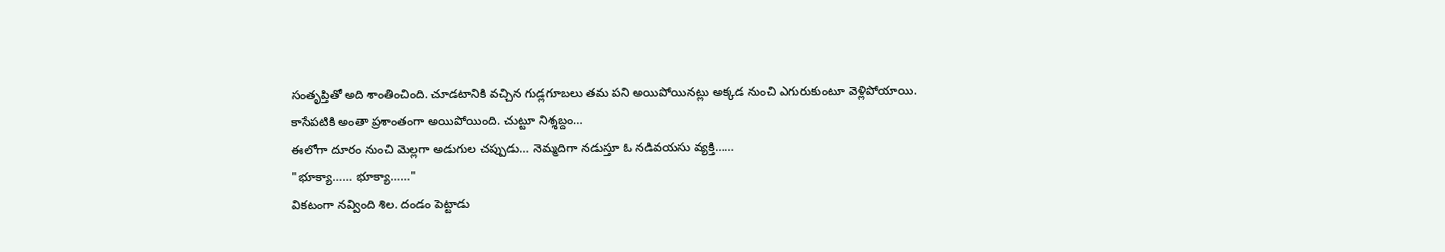సంతృప్తితో అది శాంతించింది. చూడటానికి వచ్చిన గుడ్లగూబలు తమ పని అయిపోయినట్లు అక్కడ నుంచి ఎగురుకుంటూ వెళ్లిపోయాయి.
కాసేపటికి అంతా ప్రశాంతంగా అయిపోయింది. చుట్టూ నిశ్శబ్దం…
ఈలోగా దూరం నుంచి మెల్లగా అడుగుల చప్పుడు… నెమ్మదిగా నడుస్తూ ఓ నడివయసు వ్యక్తి……
"భూక్యా…… భూక్యా……"
వికటంగా నవ్వింది శిల. దండం పెట్టాడు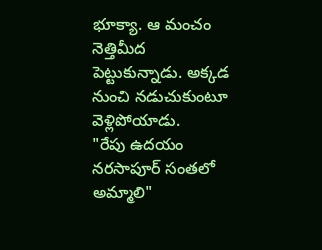భూక్యా. ఆ మంచం నెత్తిమీద పెట్టుకున్నాడు. అక్కడ నుంచి నడుచుకుంటూ వెళ్లిపోయాడు.
"రేపు ఉదయం నరసాపూర్ సంతలో అమ్మాలి"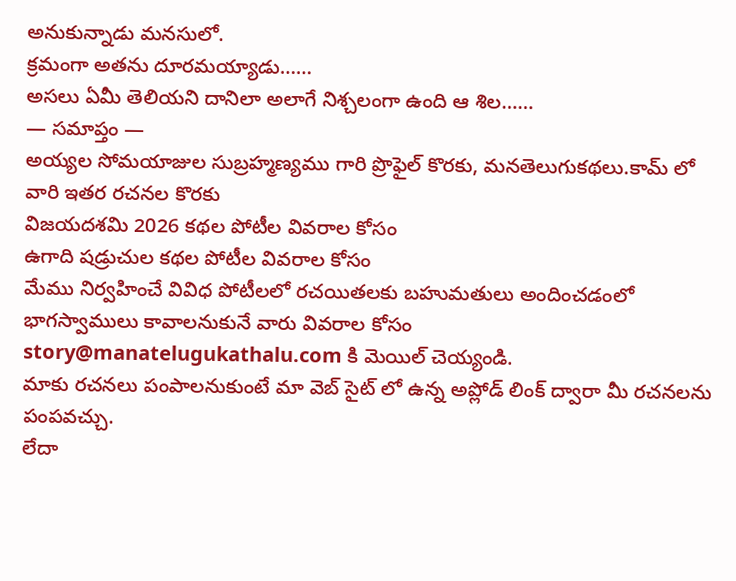అనుకున్నాడు మనసులో.
క్రమంగా అతను దూరమయ్యాడు……
అసలు ఏమీ తెలియని దానిలా అలాగే నిశ్చలంగా ఉంది ఆ శిల……
— సమాప్తం —
అయ్యల సోమయాజుల సుబ్రహ్మణ్యము గారి ప్రొఫైల్ కొరకు, మనతెలుగుకథలు.కామ్ లో వారి ఇతర రచనల కొరకు
విజయదశమి 2026 కథల పోటీల వివరాల కోసం
ఉగాది షడ్రుచుల కథల పోటీల వివరాల కోసం
మేము నిర్వహించే వివిధ పోటీలలో రచయితలకు బహుమతులు అందించడంలో భాగస్వాములు కావాలనుకునే వారు వివరాల కోసం story@manatelugukathalu.com కి మెయిల్ చెయ్యండి.
మాకు రచనలు పంపాలనుకుంటే మా వెబ్ సైట్ లో ఉన్న అప్లోడ్ లింక్ ద్వారా మీ రచనలను పంపవచ్చు.
లేదా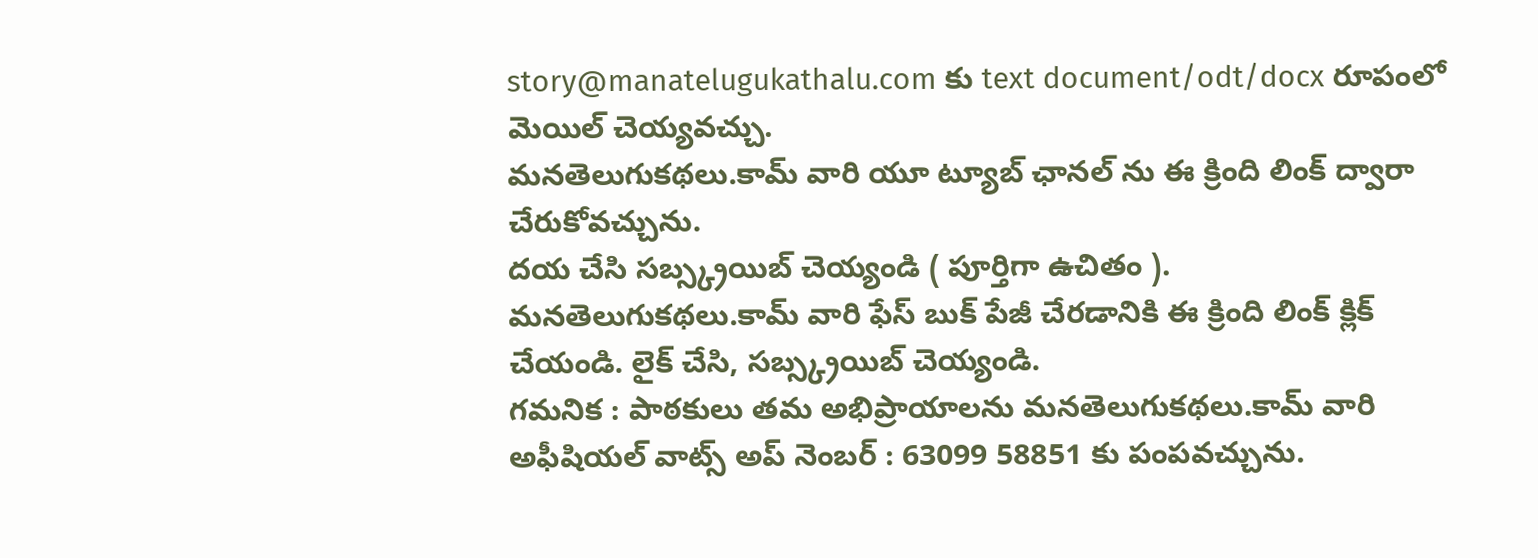story@manatelugukathalu.com కు text document/odt/docx రూపంలో మెయిల్ చెయ్యవచ్చు.
మనతెలుగుకథలు.కామ్ వారి యూ ట్యూబ్ ఛానల్ ను ఈ క్రింది లింక్ ద్వారా చేరుకోవచ్చును.
దయ చేసి సబ్స్క్రయిబ్ చెయ్యండి ( పూర్తిగా ఉచితం ).
మనతెలుగుకథలు.కామ్ వారి ఫేస్ బుక్ పేజీ చేరడానికి ఈ క్రింది లింక్ క్లిక్ చేయండి. లైక్ చేసి, సబ్స్క్రయిబ్ చెయ్యండి.
గమనిక : పాఠకులు తమ అభిప్రాయాలను మనతెలుగుకథలు.కామ్ వారి అఫీషియల్ వాట్స్ అప్ నెంబర్ : 63099 58851 కు పంపవచ్చును.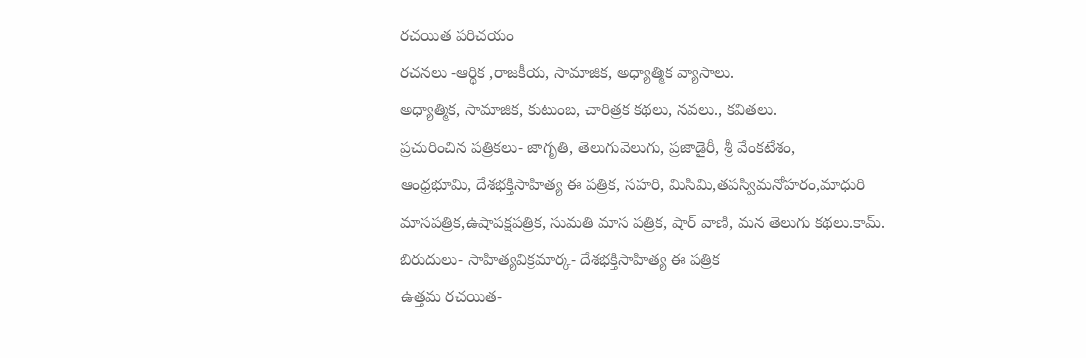రచయిత పరిచయం
రచనలు -ఆర్థిక ,రాజకీయ, సామాజిక, అధ్యాత్మిక వ్యాసాలు.
అధ్యాత్మిక, సామాజిక, కుటుంబ, చారిత్రక కథలు, నవలు., కవితలు.
ప్రచురించిన పత్రికలు- జాగృతి, తెలుగువెలుగు, ప్రజాడైరీ, శ్రీ వేంకటేశం,
ఆంధ్రభూమి, దేశభక్తిసాహిత్య ఈ పత్రిక, సహరి, మిసిమి,తపస్విమనోహరం,మాధురి
మాసపత్రిక,ఉషాపక్షపత్రిక, సుమతి మాస పత్రిక, షార్ వాణి, మన తెలుగు కథలు.కామ్.
బిరుదులు- సాహిత్యవిక్రమార్క- దేశభక్తిసాహిత్య ఈ పత్రిక
ఉత్తమ రచయిత-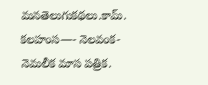మనతెలుగుకథలు.కామ్.
కలహంస—- నెలవంక- నెమలీక మాస పత్రిక.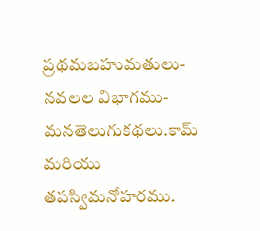ప్రథమబహుమతులు- నవలల విభాగము- మనతెలుగుకథలు.కామ్ మరియు
తపస్విమనోహరము.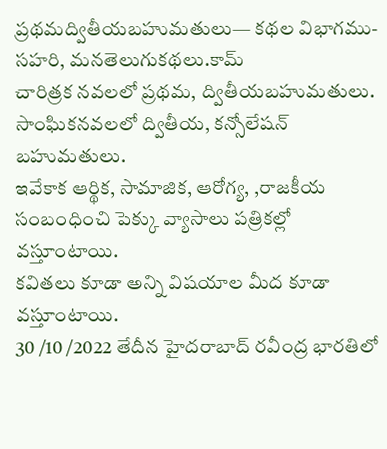ప్రథమద్వితీయబహుమతులు— కథల విభాగము- సహరి, మనతెలుగుకథలు.కామ్
చారిత్రక నవలలో ప్రథమ, ద్వితీయబహుమతులు.
సాంఘికనవలలో ద్వితీయ, కన్సోలేషన్ బహుమతులు.
ఇవేకాక ఆర్థిక, సామాజిక, ఆరోగ్య, ,రాజకీయ సంబంధించి పెక్కు వ్యాసాలు పత్రికల్లో వస్తూంటాయి.
కవితలు కూడా అన్ని విషయాల మీద కూడా వస్తూంటాయి.
30 /10 /2022 తేదీన హైదరాబాద్ రవీంద్ర భారతిలో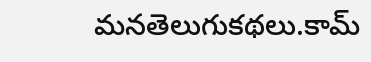మనతెలుగుకథలు.కామ్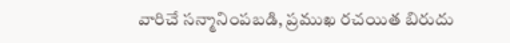వారిచే సన్మానింపబడి, ప్రముఖ రచయిత బిరుదు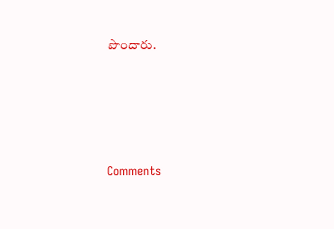పొందారు.






Comments